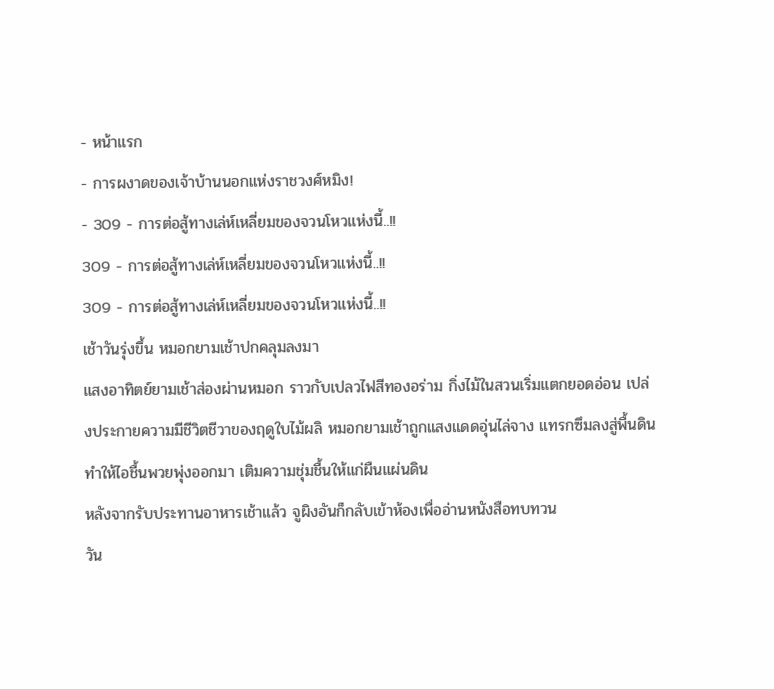- หน้าแรก
- การผงาดของเจ้าบ้านนอกแห่งราชวงศ์หมิง!
- 309 - การต่อสู้ทางเล่ห์เหลี่ยมของจวนโหวแห่งนี้..!!
309 - การต่อสู้ทางเล่ห์เหลี่ยมของจวนโหวแห่งนี้..!!
309 - การต่อสู้ทางเล่ห์เหลี่ยมของจวนโหวแห่งนี้..!!
เช้าวันรุ่งขึ้น หมอกยามเช้าปกคลุมลงมา
แสงอาทิตย์ยามเช้าส่องผ่านหมอก ราวกับเปลวไฟสีทองอร่าม กิ่งไม้ในสวนเริ่มแตกยอดอ่อน เปล่งประกายความมีชีวิตชีวาของฤดูใบไม้ผลิ หมอกยามเช้าถูกแสงแดดอุ่นไล่จาง แทรกซึมลงสู่พื้นดิน ทำให้ไอชื้นพวยพุ่งออกมา เติมความชุ่มชื้นให้แก่ผืนแผ่นดิน
หลังจากรับประทานอาหารเช้าแล้ว จูผิงอันก็กลับเข้าห้องเพื่ออ่านหนังสือทบทวน
วัน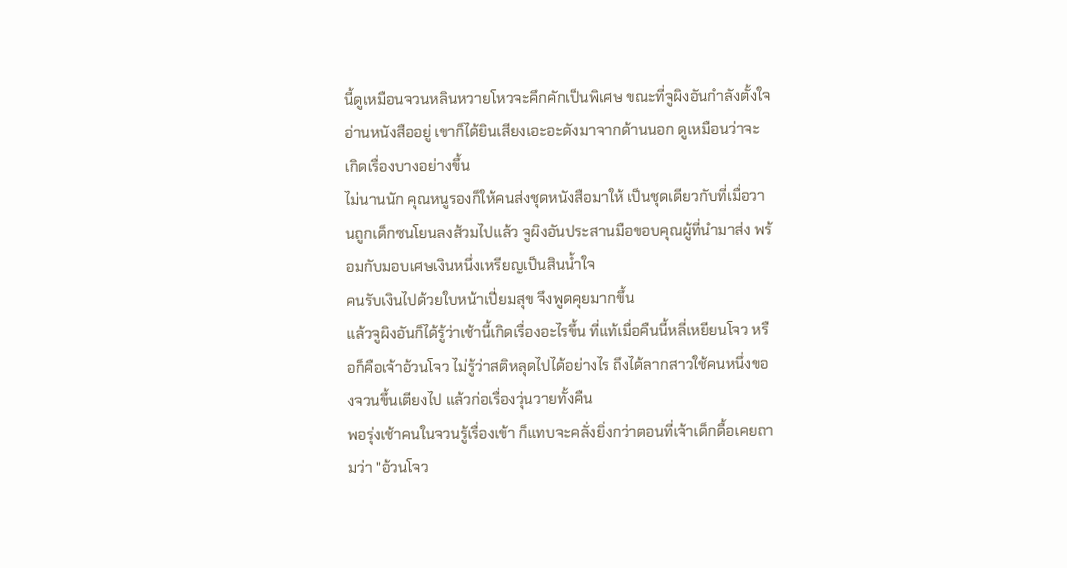นี้ดูเหมือนจวนหลินหวายโหวจะคึกคักเป็นพิเศษ ขณะที่จูผิงอันกำลังตั้งใจอ่านหนังสืออยู่ เขาก็ได้ยินเสียงเอะอะดังมาจากด้านนอก ดูเหมือนว่าจะเกิดเรื่องบางอย่างขึ้น
ไม่นานนัก คุณหนูรองก็ให้คนส่งชุดหนังสือมาให้ เป็นชุดเดียวกับที่เมื่อวานถูกเด็กซนโยนลงส้วมไปแล้ว จูผิงอันประสานมือขอบคุณผู้ที่นำมาส่ง พร้อมกับมอบเศษเงินหนึ่งเหรียญเป็นสินน้ำใจ
คนรับเงินไปด้วยใบหน้าเปี่ยมสุข จึงพูดคุยมากขึ้น
แล้วจูผิงอันก็ได้รู้ว่าเช้านี้เกิดเรื่องอะไรขึ้น ที่แท้เมื่อคืนนี้หลี่เหยียนโจว หรือก็คือเจ้าอ้วนโจว ไม่รู้ว่าสติหลุดไปได้อย่างไร ถึงได้ลากสาวใช้คนหนึ่งของจวนขึ้นเตียงไป แล้วก่อเรื่องวุ่นวายทั้งคืน
พอรุ่งเช้าคนในจวนรู้เรื่องเข้า ก็แทบจะคลั่งยิ่งกว่าตอนที่เจ้าเด็กดื้อเคยถามว่า "อ้วนโจว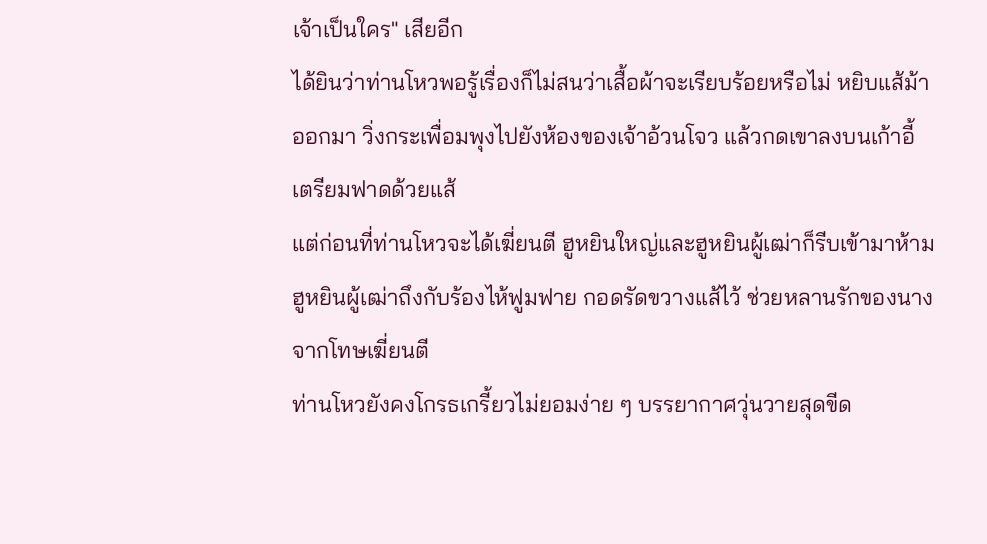เจ้าเป็นใคร" เสียอีก
ได้ยินว่าท่านโหวพอรู้เรื่องก็ไม่สนว่าเสื้อผ้าจะเรียบร้อยหรือไม่ หยิบแส้ม้าออกมา วิ่งกระเพื่อมพุงไปยังห้องของเจ้าอ้วนโจว แล้วกดเขาลงบนเก้าอี้ เตรียมฟาดด้วยแส้
แต่ก่อนที่ท่านโหวจะได้เฆี่ยนตี ฮูหยินใหญ่และฮูหยินผู้เฒ่าก็รีบเข้ามาห้าม ฮูหยินผู้เฒ่าถึงกับร้องไห้ฟูมฟาย กอดรัดขวางแส้ไว้ ช่วยหลานรักของนางจากโทษเฆี่ยนตี
ท่านโหวยังคงโกรธเกรี้ยวไม่ยอมง่าย ๆ บรรยากาศวุ่นวายสุดขีด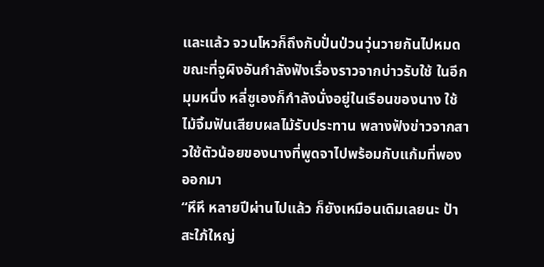และแล้ว จวนโหวก็ถึงกับปั่นป่วนวุ่นวายกันไปหมด
ขณะที่จูผิงอันกำลังฟังเรื่องราวจากบ่าวรับใช้ ในอีกมุมหนึ่ง หลี่ซูเองก็กำลังนั่งอยู่ในเรือนของนาง ใช้ไม้จิ้มฟันเสียบผลไม้รับประทาน พลางฟังข่าวจากสาวใช้ตัวน้อยของนางที่พูดจาไปพร้อมกับแก้มที่พองออกมา
“หึหึ หลายปีผ่านไปแล้ว ก็ยังเหมือนเดิมเลยนะ ป้าสะใภ้ใหญ่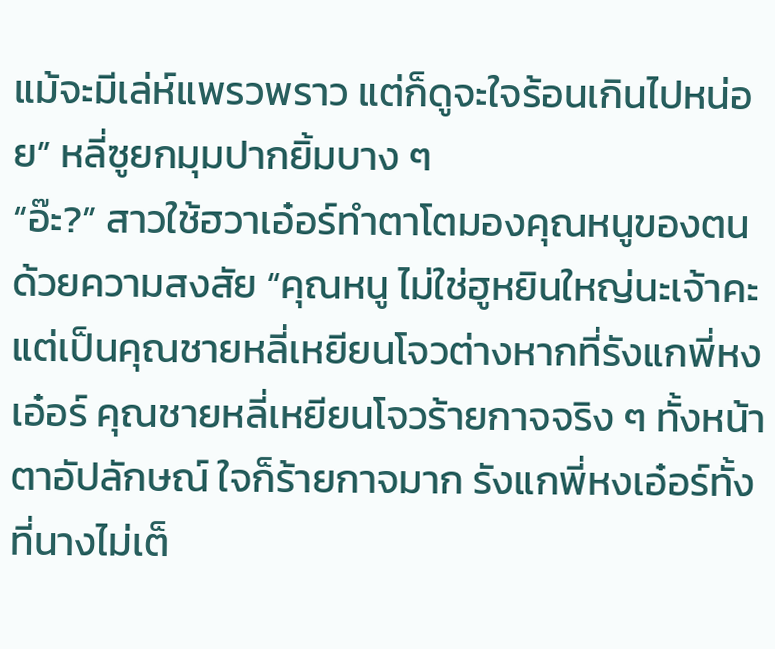แม้จะมีเล่ห์แพรวพราว แต่ก็ดูจะใจร้อนเกินไปหน่อย” หลี่ซูยกมุมปากยิ้มบาง ๆ
“อ๊ะ?” สาวใช้ฮวาเอ๋อร์ทำตาโตมองคุณหนูของตนด้วยความสงสัย “คุณหนู ไม่ใช่ฮูหยินใหญ่นะเจ้าคะ แต่เป็นคุณชายหลี่เหยียนโจวต่างหากที่รังแกพี่หงเอ๋อร์ คุณชายหลี่เหยียนโจวร้ายกาจจริง ๆ ทั้งหน้าตาอัปลักษณ์ ใจก็ร้ายกาจมาก รังแกพี่หงเอ๋อร์ทั้งที่นางไม่เต็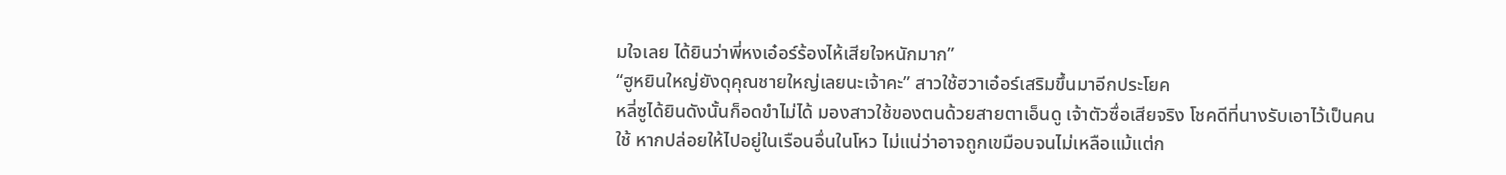มใจเลย ได้ยินว่าพี่หงเอ๋อร์ร้องไห้เสียใจหนักมาก”
“ฮูหยินใหญ่ยังดุคุณชายใหญ่เลยนะเจ้าคะ” สาวใช้ฮวาเอ๋อร์เสริมขึ้นมาอีกประโยค
หลี่ซูได้ยินดังนั้นก็อดขำไม่ได้ มองสาวใช้ของตนด้วยสายตาเอ็นดู เจ้าตัวซื่อเสียจริง โชคดีที่นางรับเอาไว้เป็นคนใช้ หากปล่อยให้ไปอยู่ในเรือนอื่นในโหว ไม่แน่ว่าอาจถูกเขมือบจนไม่เหลือแม้แต่ก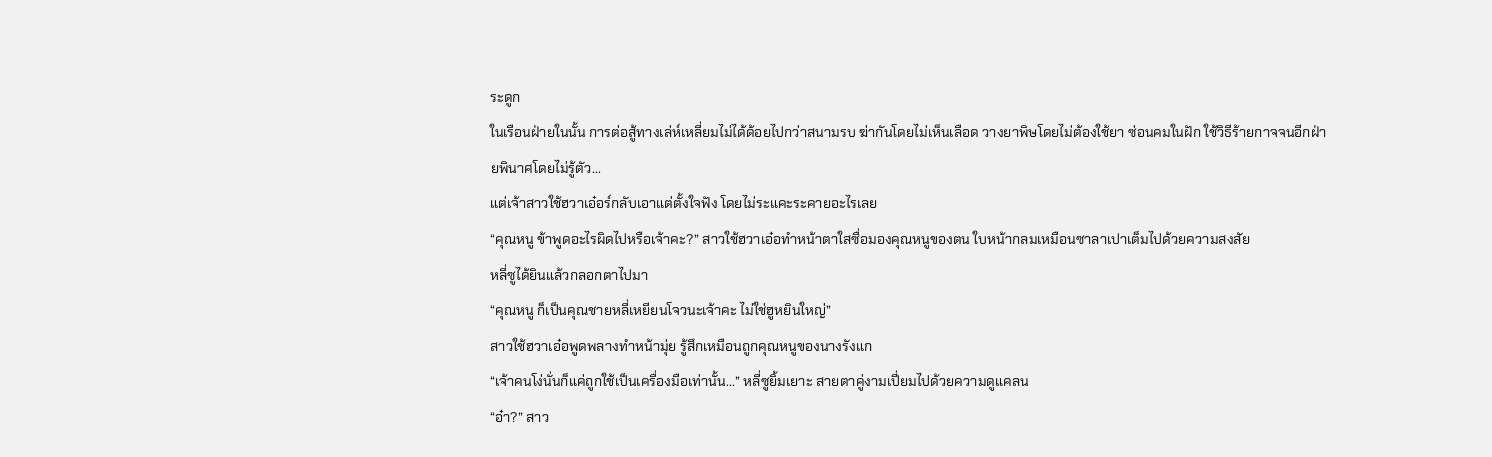ระดูก
ในเรือนฝ่ายในนั้น การต่อสู้ทางเล่ห์เหลี่ยมไม่ได้ด้อยไปกว่าสนามรบ ฆ่ากันโดยไม่เห็นเลือด วางยาพิษโดยไม่ต้องใช้ยา ซ่อนคมในฝัก ใช้วิธีร้ายกาจจนอีกฝ่ายพินาศโดยไม่รู้ตัว...
แต่เจ้าสาวใช้ฮวาเอ๋อร์กลับเอาแต่ตั้งใจฟัง โดยไม่ระแคะระคายอะไรเลย
“คุณหนู ข้าพูดอะไรผิดไปหรือเจ้าคะ?” สาวใช้ฮวาเอ๋อทำหน้าตาใสซื่อมองคุณหนูของตน ใบหน้ากลมเหมือนซาลาเปาเต็มไปด้วยความสงสัย
หลี่ซูได้ยินแล้วกลอกตาไปมา
“คุณหนู ก็เป็นคุณชายหลี่เหยียนโจวนะเจ้าคะ ไม่ใช่ฮูหยินใหญ่”
สาวใช้ฮวาเอ๋อพูดพลางทำหน้ามุ่ย รู้สึกเหมือนถูกคุณหนูของนางรังแก
“เจ้าคนโง่นั่นก็แค่ถูกใช้เป็นเครื่องมือเท่านั้น...” หลี่ซูยิ้มเยาะ สายตาคู่งามเปี่ยมไปด้วยความดูแคลน
“อ๋า?” สาว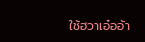ใช้ฮวาเอ๋ออ้า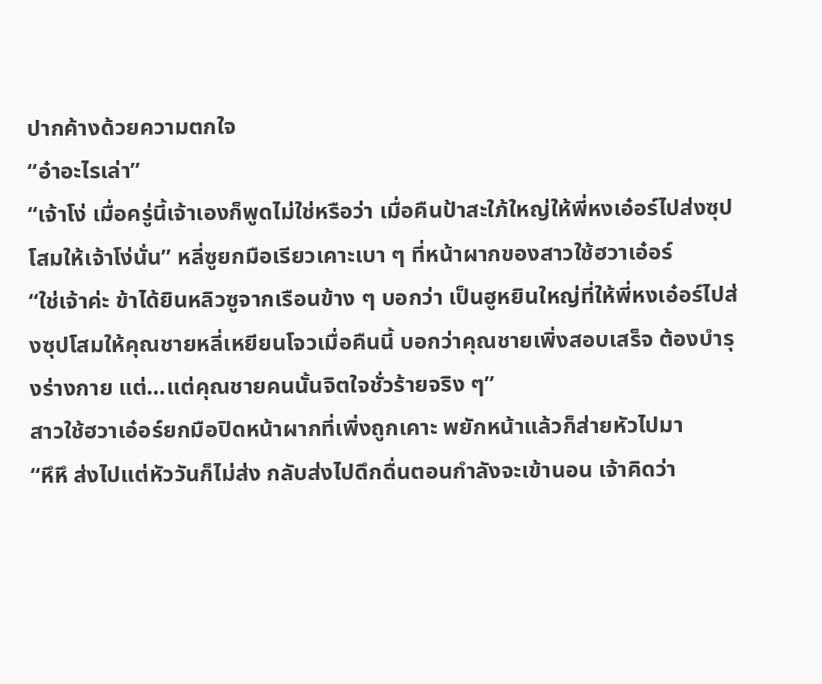ปากค้างด้วยความตกใจ
“อ๋าอะไรเล่า”
“เจ้าโง่ เมื่อครู่นี้เจ้าเองก็พูดไม่ใช่หรือว่า เมื่อคืนป้าสะใภ้ใหญ่ให้พี่หงเอ๋อร์ไปส่งซุปโสมให้เจ้าโง่นั่น” หลี่ซูยกมือเรียวเคาะเบา ๆ ที่หน้าผากของสาวใช้ฮวาเอ๋อร์
“ใช่เจ้าค่ะ ข้าได้ยินหลิวซูจากเรือนข้าง ๆ บอกว่า เป็นฮูหยินใหญ่ที่ให้พี่หงเอ๋อร์ไปส่งซุปโสมให้คุณชายหลี่เหยียนโจวเมื่อคืนนี้ บอกว่าคุณชายเพิ่งสอบเสร็จ ต้องบำรุงร่างกาย แต่…แต่คุณชายคนนั้นจิตใจชั่วร้ายจริง ๆ”
สาวใช้ฮวาเอ๋อร์ยกมือปิดหน้าผากที่เพิ่งถูกเคาะ พยักหน้าแล้วก็ส่ายหัวไปมา
“หึหึ ส่งไปแต่หัววันก็ไม่ส่ง กลับส่งไปดึกดื่นตอนกำลังจะเข้านอน เจ้าคิดว่า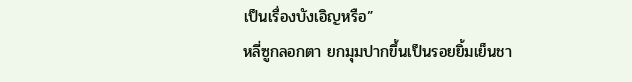เป็นเรื่องบังเอิญหรือ”
หลี่ซูกลอกตา ยกมุมปากขึ้นเป็นรอยยิ้มเย็นชา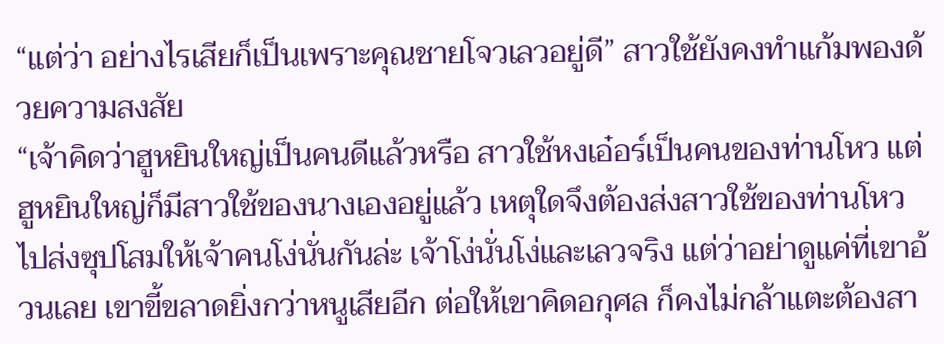“แต่ว่า อย่างไรเสียก็เป็นเพราะคุณชายโจวเลวอยู่ดี” สาวใช้ยังคงทำแก้มพองด้วยความสงสัย
“เจ้าคิดว่าฮูหยินใหญ่เป็นคนดีแล้วหรือ สาวใช้หงเอ๋อร์เป็นคนของท่านโหว แต่ฮูหยินใหญ่ก็มีสาวใช้ของนางเองอยู่แล้ว เหตุใดจึงต้องส่งสาวใช้ของท่านโหวไปส่งซุปโสมให้เจ้าคนโง่นั่นกันล่ะ เจ้าโง่นั่นโง่และเลวจริง แต่ว่าอย่าดูแค่ที่เขาอ้วนเลย เขาขี้ขลาดยิ่งกว่าหนูเสียอีก ต่อให้เขาคิดอกุศล ก็คงไม่กล้าแตะต้องสา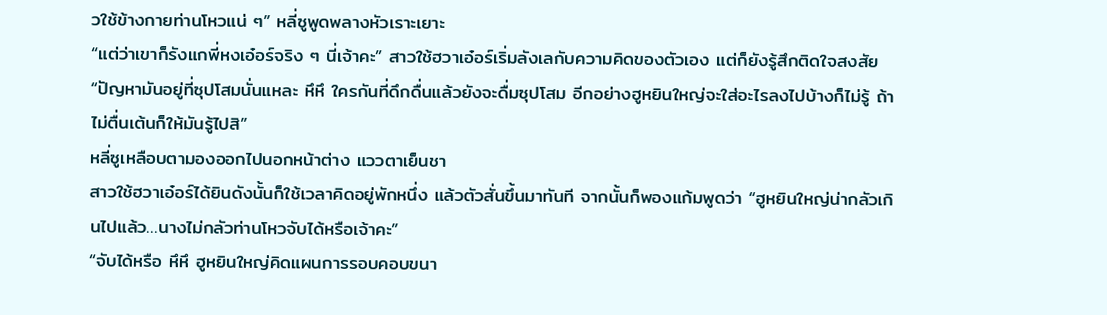วใช้ข้างกายท่านโหวแน่ ๆ” หลี่ซูพูดพลางหัวเราะเยาะ
“แต่ว่าเขาก็รังแกพี่หงเอ๋อร์จริง ๆ นี่เจ้าคะ” สาวใช้ฮวาเอ๋อร์เริ่มลังเลกับความคิดของตัวเอง แต่ก็ยังรู้สึกติดใจสงสัย
“ปัญหามันอยู่ที่ซุปโสมนั่นแหละ หึหึ ใครกันที่ดึกดื่นแล้วยังจะดื่มซุปโสม อีกอย่างฮูหยินใหญ่จะใส่อะไรลงไปบ้างก็ไม่รู้ ถ้าไม่ตื่นเต้นก็ให้มันรู้ไปสิ”
หลี่ซูเหลือบตามองออกไปนอกหน้าต่าง แววตาเย็นชา
สาวใช้ฮวาเอ๋อร์ได้ยินดังนั้นก็ใช้เวลาคิดอยู่พักหนึ่ง แล้วตัวสั่นขึ้นมาทันที จากนั้นก็พองแก้มพูดว่า “ฮูหยินใหญ่น่ากลัวเกินไปแล้ว…นางไม่กลัวท่านโหวจับได้หรือเจ้าคะ”
“จับได้หรือ หึหึ ฮูหยินใหญ่คิดแผนการรอบคอบขนา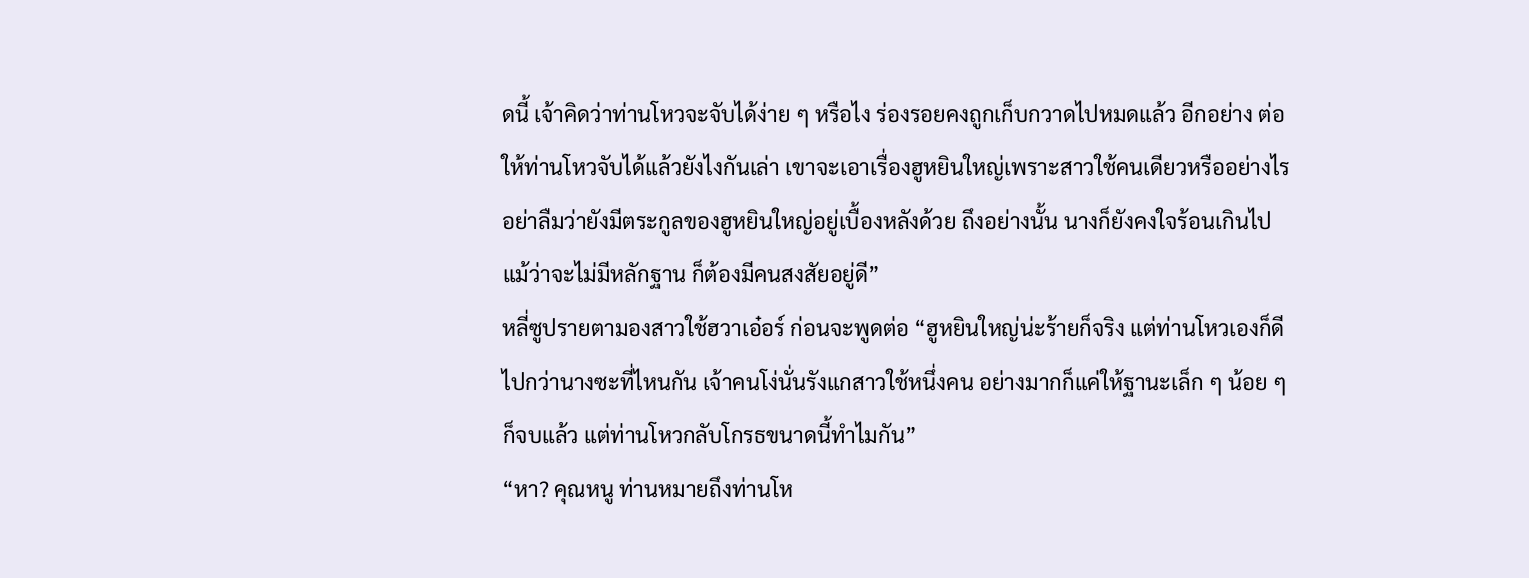ดนี้ เจ้าคิดว่าท่านโหวจะจับได้ง่าย ๆ หรือไง ร่องรอยคงถูกเก็บกวาดไปหมดแล้ว อีกอย่าง ต่อให้ท่านโหวจับได้แล้วยังไงกันเล่า เขาจะเอาเรื่องฮูหยินใหญ่เพราะสาวใช้คนเดียวหรืออย่างไร อย่าลืมว่ายังมีตระกูลของฮูหยินใหญ่อยู่เบื้องหลังด้วย ถึงอย่างนั้น นางก็ยังคงใจร้อนเกินไป แม้ว่าจะไม่มีหลักฐาน ก็ต้องมีคนสงสัยอยู่ดี”
หลี่ซูปรายตามองสาวใช้ฮวาเอ๋อร์ ก่อนจะพูดต่อ “ฮูหยินใหญ่น่ะร้ายก็จริง แต่ท่านโหวเองก็ดีไปกว่านางซะที่ไหนกัน เจ้าคนโง่นั่นรังแกสาวใช้หนึ่งคน อย่างมากก็แค่ให้ฐานะเล็ก ๆ น้อย ๆ ก็จบแล้ว แต่ท่านโหวกลับโกรธขนาดนี้ทำไมกัน”
“หา? คุณหนู ท่านหมายถึงท่านโห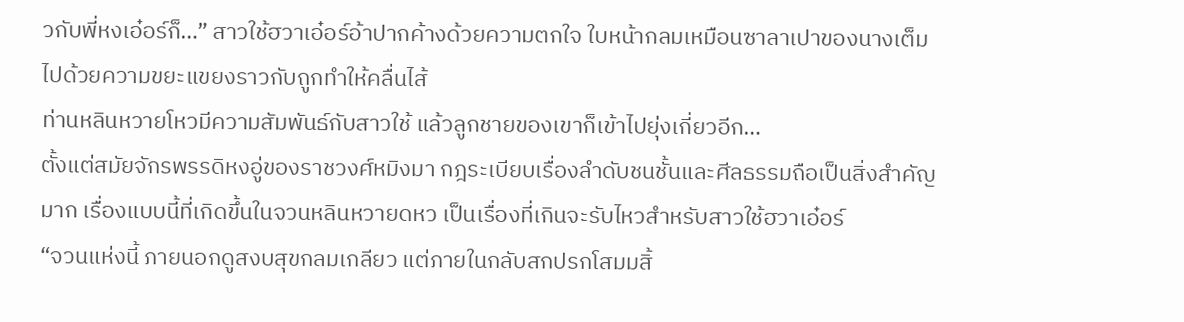วกับพี่หงเอ๋อร์ก็…” สาวใช้ฮวาเอ๋อร์อ้าปากค้างด้วยความตกใจ ใบหน้ากลมเหมือนซาลาเปาของนางเต็มไปด้วยความขยะแขยงราวกับถูกทำให้คลื่นไส้
ท่านหลินหวายโหวมีความสัมพันธ์กับสาวใช้ แล้วลูกชายของเขาก็เข้าไปยุ่งเกี่ยวอีก…
ตั้งแต่สมัยจักรพรรดิหงอู่ของราชวงศ์หมิงมา กฎระเบียบเรื่องลำดับชนชั้นและศีลธรรมถือเป็นสิ่งสำคัญมาก เรื่องแบบนี้ที่เกิดขึ้นในจวนหลินหวายดหว เป็นเรื่องที่เกินจะรับไหวสำหรับสาวใช้ฮวาเอ๋อร์
“จวนแห่งนี้ ภายนอกดูสงบสุขกลมเกลียว แต่ภายในกลับสกปรกโสมมสิ้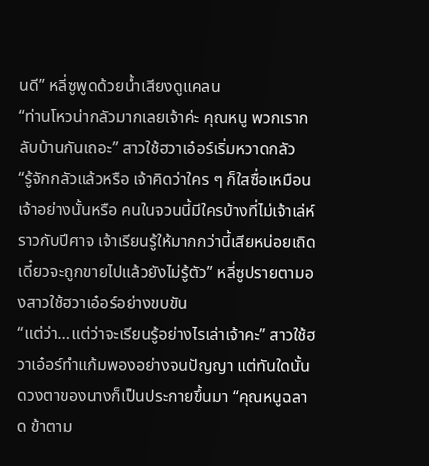นดี” หลี่ซูพูดด้วยน้ำเสียงดูแคลน
“ท่านโหวน่ากลัวมากเลยเจ้าค่ะ คุณหนู พวกเรากลับบ้านกันเถอะ” สาวใช้ฮวาเอ๋อร์เริ่มหวาดกลัว
“รู้จักกลัวแล้วหรือ เจ้าคิดว่าใคร ๆ ก็ใสซื่อเหมือนเจ้าอย่างนั้นหรือ คนในจวนนี้มีใครบ้างที่ไม่เจ้าเล่ห์ราวกับปีศาจ เจ้าเรียนรู้ให้มากกว่านี้เสียหน่อยเถิด เดี๋ยวจะถูกขายไปแล้วยังไม่รู้ตัว” หลี่ซูปรายตามองสาวใช้ฮวาเอ๋อร์อย่างขบขัน
“แต่ว่า…แต่ว่าจะเรียนรู้อย่างไรเล่าเจ้าคะ” สาวใช้ฮวาเอ๋อร์ทำแก้มพองอย่างจนปัญญา แต่ทันใดนั้นดวงตาของนางก็เป็นประกายขึ้นมา “คุณหนูฉลาด ข้าตาม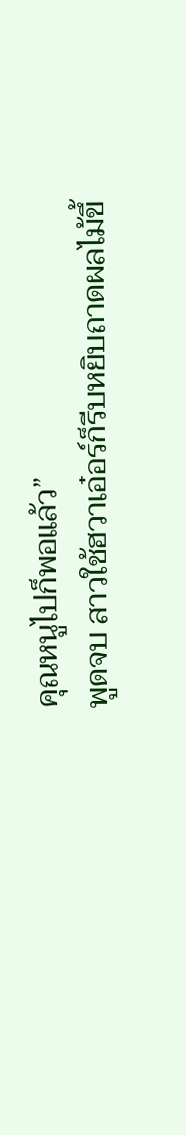คุณหนูไปก็พอแล้ว”
พูดจบ สาวใช้ฮวาเอ๋อร์ก็รีบหยิบถาดผลไม้ขึ้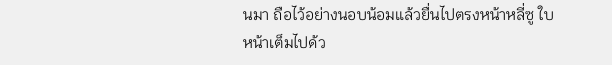นมา ถือไว้อย่างนอบน้อมแล้วยื่นไปตรงหน้าหลี่ซู ใบหน้าเต็มไปด้ว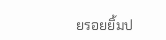ยรอยยิ้มป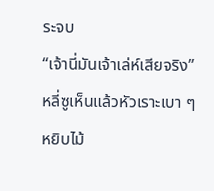ระจบ
“เจ้านี่มันเจ้าเล่ห์เสียจริง” หลี่ซูเห็นแล้วหัวเราะเบา ๆ หยิบไม้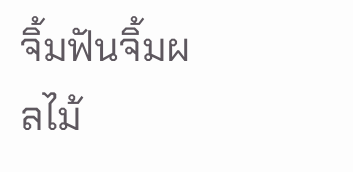จิ้มฟันจิ้มผลไม้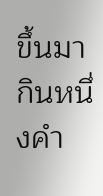ขึ้นมากินหนึ่งคำ